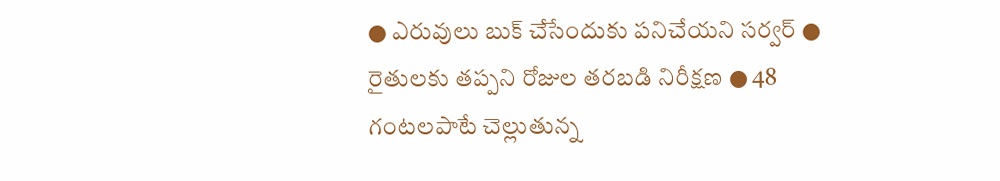● ఎరువులు బుక్ చేసేందుకు పనిచేయని సర్వర్ ● రైతులకు తప్పని రోజుల తరబడి నిరీక్షణ ● 48 గంటలపాటే చెల్లుతున్న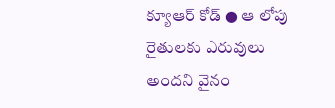క్యూఆర్ కోడ్ ● ఆ లోపు రైతులకు ఎరువులు అందని వైనం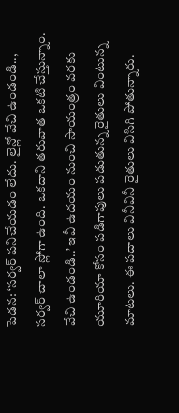పెడన: ‘సర్వర్ పనిచేయడం లేదు. లైన్లో వేచి ఉండండి.., సర్వర్ చాలా స్లోగా ఉంది. ఒకదాని తరువాత ఒకటి చేస్తున్నాం. వేచి ఉండండి..’ ఇవీ ఉదయం నుంచి సాయంత్రం వరకు యూరియా కోసం పడిగాపులు పడుతున్న రైతులు వింటున్న మాటలు. ఈ పదాలు వినీవినీ రైతులు విసిగి పోతున్నారు.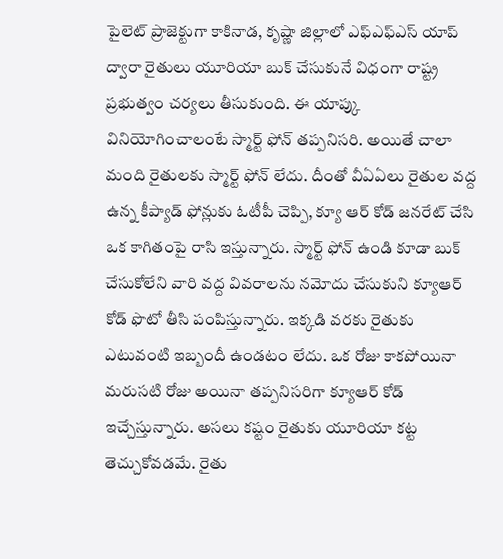పైలెట్ ప్రాజెక్టుగా కాకినాడ, కృష్ణా జిల్లాలో ఎఫ్ఎఫ్ఎస్ యాప్ ద్వారా రైతులు యూరియా బుక్ చేసుకునే విధంగా రాష్ట్ర ప్రభుత్వం చర్యలు తీసుకుంది. ఈ యాప్కు వినియోగించాలంటే స్మార్ట్ ఫోన్ తప్పనిసరి. అయితే చాలా మంది రైతులకు స్మార్ట్ ఫోన్ లేదు. దీంతో వీఏఏలు రైతుల వద్ద ఉన్న కీప్యాడ్ ఫోన్లుకు ఓటీపీ చెప్పి, క్యూ ఆర్ కోడ్ జనరేట్ చేసి ఒక కాగితంపై రాసి ఇస్తున్నారు. స్మార్ట్ ఫోన్ ఉండి కూడా బుక్ చేసుకోలేని వారి వద్ద వివరాలను నమోదు చేసుకుని క్యూఆర్ కోడ్ ఫొటో తీసి పంపిస్తున్నారు. ఇక్కడి వరకు రైతుకు ఎటువంటి ఇబ్బందీ ఉండటం లేదు. ఒక రోజు కాకపోయినా మరుసటి రోజు అయినా తప్పనిసరిగా క్యూఆర్ కోడ్ ఇచ్చేస్తున్నారు. అసలు కష్టం రైతుకు యూరియా కట్ట తెచ్చుకోవడమే. రైతు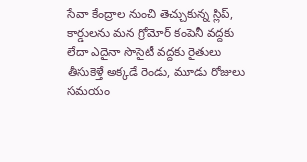సేవా కేంద్రాల నుంచి తెచ్చుకున్న స్లిప్, కార్డులను మన గ్రోమోర్ కంపెనీ వద్దకు లేదా ఎదైనా సొసైటీ వద్దకు రైతులు తీసుకెళ్తే అక్కడే రెండు, మూడు రోజులు సమయం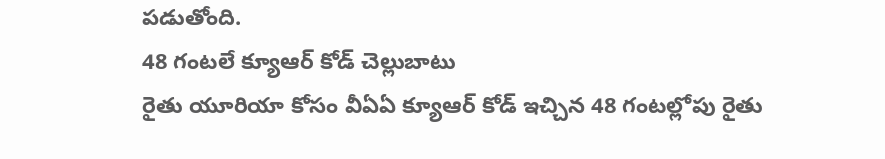పడుతోంది.
48 గంటలే క్యూఆర్ కోడ్ చెల్లుబాటు
రైతు యూరియా కోసం వీఏఏ క్యూఆర్ కోడ్ ఇచ్చిన 48 గంటల్లోపు రైతు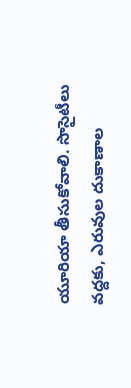యూరియా తీసుకోవాలి. సొసైటీలు వద్దకు, ఎరువుల దుకాణాల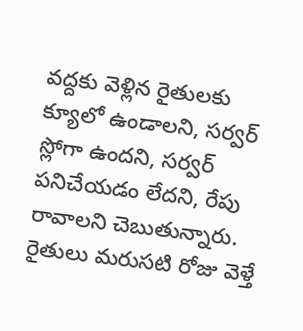వద్దకు వెళ్లిన రైతులకు క్యూలో ఉండాలని, సర్వర్ స్లోగా ఉందని, సర్వర్ పనిచేయడం లేదని, రేపు రావాలని చెబుతున్నారు. రైతులు మరుసటి రోజు వెళ్తే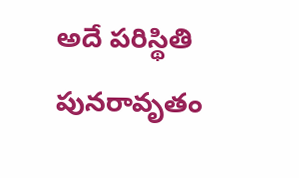అదే పరిస్థితి పునరావృతం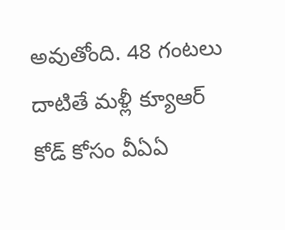అవుతోంది. 48 గంటలు దాటితే మళ్లీ క్యూఆర్ కోడ్ కోసం వీఏఏ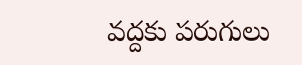వద్దకు పరుగులు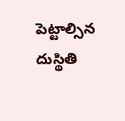పెట్టాల్సిన దుస్థితి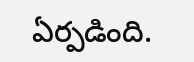ఏర్పడింది.